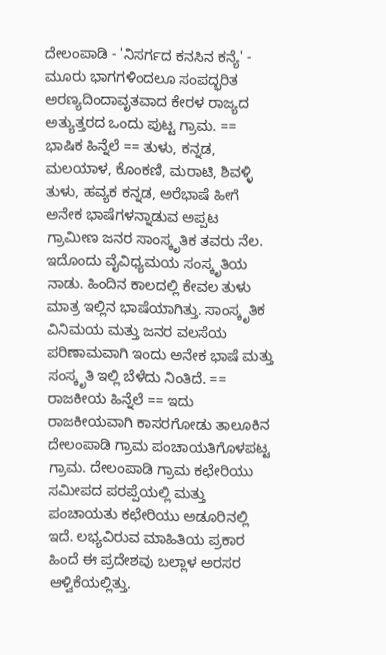ದೇಲಂಪಾಡಿ - 'ನಿಸರ್ಗದ ಕನಸಿನ ಕನ್ಯೆ' - ಮೂರು ಭಾಗಗಳಿಂದಲೂ ಸಂಪದ್ಭರಿತ ಅರಣ್ಯದಿಂದಾವೃತವಾದ ಕೇರಳ ರಾಜ್ಯದ ಅತ್ಯುತ್ತರದ ಒಂದು ಪುಟ್ಟ ಗ್ರಾಮ. == ಭಾಷಿಕ ಹಿನ್ನೆಲೆ == ತುಳು, ಕನ್ನಡ, ಮಲಯಾಳ, ಕೊಂಕಣಿ, ಮರಾಟಿ, ಶಿವಳ್ಳಿ ತುಳು, ಹವ್ಯಕ ಕನ್ನಡ, ಅರೆಭಾಷೆ ಹೀಗೆ ಅನೇಕ ಭಾಷೆಗಳನ್ನಾಡುವ ಅಪ್ಪಟ ಗ್ರಾಮೀಣ ಜನರ ಸಾಂಸ್ಕೃತಿಕ ತವರು ನೆಲ. ಇದೊಂದು ವೈವಿಧ್ಯಮಯ ಸಂಸ್ಕೃತಿಯ ನಾಡು. ಹಿಂದಿನ ಕಾಲದಲ್ಲಿ ಕೇವಲ ತುಳು ಮಾತ್ರ ಇಲ್ಲಿನ ಭಾಷೆಯಾಗಿತ್ತು. ಸಾಂಸ್ಕೃತಿಕ ವಿನಿಮಯ ಮತ್ತು ಜನರ ವಲಸೆಯ ಪರಿಣಾಮವಾಗಿ ಇಂದು ಅನೇಕ ಭಾಷೆ ಮತ್ತು ಸಂಸ್ಕೃತಿ ಇಲ್ಲಿ ಬೆಳೆದು ನಿಂತಿದೆ. == ರಾಜಕೀಯ ಹಿನ್ನೆಲೆ == ಇದು ರಾಜಕೀಯವಾಗಿ ಕಾಸರಗೋಡು ತಾಲೂಕಿನ ದೇಲಂಪಾಡಿ ಗ್ರಾಮ ಪಂಚಾಯತಿಗೊಳಪಟ್ಟ ಗ್ರಾಮ. ದೇಲಂಪಾಡಿ ಗ್ರಾಮ ಕಛೇರಿಯು ಸಮೀಪದ ಪರಪ್ಪೆಯಲ್ಲಿ ಮತ್ತು ಪಂಚಾಯತು ಕಛೇರಿಯು ಅಡೂರಿನಲ್ಲಿ ಇದೆ. ಲಭ್ಯವಿರುವ ಮಾಹಿತಿಯ ಪ್ರಕಾರ ಹಿಂದೆ ಈ ಪ್ರದೇಶವು ಬಲ್ಲಾಳ ಅರಸರ ಆಳ್ವಿಕೆಯಲ್ಲಿತ್ತು.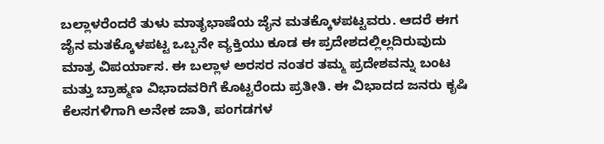ಬಲ್ಲಾಳರೆಂದರೆ ತುಳು ಮಾತೃಭಾಷೆಯ ಜೈನ ಮತಕ್ಕೊಳಪಟ್ಟವರು. ಆದರೆ ಈಗ ಜೈನ ಮತಕ್ಕೊಳಪಟ್ಟ ಒಬ್ಬನೇ ವ್ಯಕ್ತಿಯು ಕೂಡ ಈ ಪ್ರದೇಶದಲ್ಲಿಲ್ಲದಿರುವುದು ಮಾತ್ರ ವಿಪರ್ಯಾಸ. ಈ ಬಲ್ಲಾಳ ಅರಸರ ನಂತರ ತಮ್ಮ ಪ್ರದೇಶವನ್ನು ಬಂಟ ಮತ್ತು ಬ್ರಾಹ್ಮಣ ವಿಭಾದವರಿಗೆ ಕೊಟ್ಟರೆಂದು ಪ್ರತೀತಿ. ಈ ವಿಭಾದದ ಜನರು ಕೃಷಿ ಕೆಲಸಗಳಿಗಾಗಿ ಅನೇಕ ಜಾತಿ, ಪಂಗಡಗಳ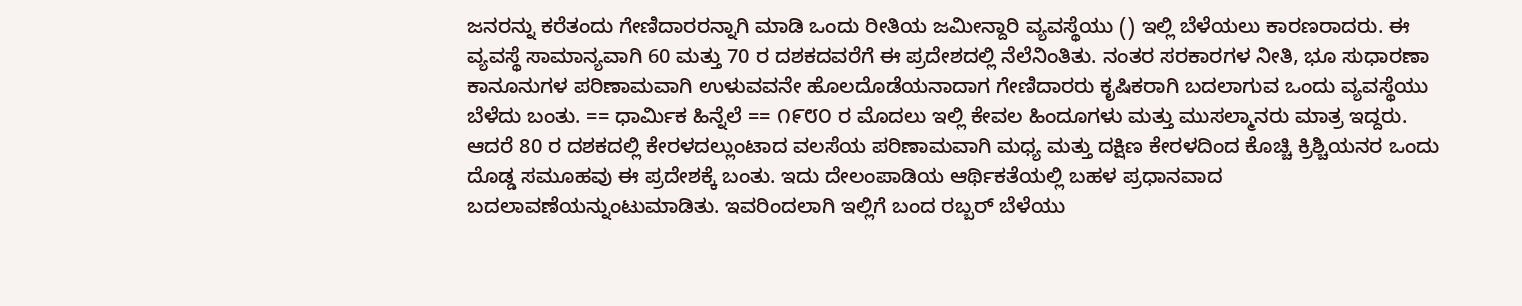ಜನರನ್ನು ಕರೆತಂದು ಗೇಣಿದಾರರನ್ನಾಗಿ ಮಾಡಿ ಒಂದು ರೀತಿಯ ಜಮೀನ್ದಾರಿ ವ್ಯವಸ್ಥೆಯು () ಇಲ್ಲಿ ಬೆಳೆಯಲು ಕಾರಣರಾದರು. ಈ ವ್ಯವಸ್ಥೆ ಸಾಮಾನ್ಯವಾಗಿ 60 ಮತ್ತು 70 ರ ದಶಕದವರೆಗೆ ಈ ಪ್ರದೇಶದಲ್ಲಿ ನೆಲೆನಿಂತಿತು. ನಂತರ ಸರಕಾರಗಳ ನೀತಿ, ಭೂ ಸುಧಾರಣಾ ಕಾನೂನುಗಳ ಪರಿಣಾಮವಾಗಿ ಉಳುವವನೇ ಹೊಲದೊಡೆಯನಾದಾಗ ಗೇಣಿದಾರರು ಕೃಷಿಕರಾಗಿ ಬದಲಾಗುವ ಒಂದು ವ್ಯವಸ್ಥೆಯು ಬೆಳೆದು ಬಂತು. == ಧಾರ್ಮಿಕ ಹಿನ್ನೆಲೆ == ೧೯೮೦ ರ ಮೊದಲು ಇಲ್ಲಿ ಕೇವಲ ಹಿಂದೂಗಳು ಮತ್ತು ಮುಸಲ್ಮಾನರು ಮಾತ್ರ ಇದ್ದರು. ಆದರೆ 80 ರ ದಶಕದಲ್ಲಿ ಕೇರಳದಲ್ಲುಂಟಾದ ವಲಸೆಯ ಪರಿಣಾಮವಾಗಿ ಮಧ್ಯ ಮತ್ತು ದಕ್ಷಿಣ ಕೇರಳದಿಂದ ಕೊಚ್ಚಿ ಕ್ರಿಶ್ಚಿಯನರ ಒಂದು ದೊಡ್ಡ ಸಮೂಹವು ಈ ಪ್ರದೇಶಕ್ಕೆ ಬಂತು. ಇದು ದೇಲಂಪಾಡಿಯ ಆರ್ಥಿಕತೆಯಲ್ಲಿ ಬಹಳ ಪ್ರಧಾನವಾದ ಬದಲಾವಣೆಯನ್ನುಂಟುಮಾಡಿತು. ಇವರಿಂದಲಾಗಿ ಇಲ್ಲಿಗೆ ಬಂದ ರಬ್ಬರ್ ಬೆಳೆಯು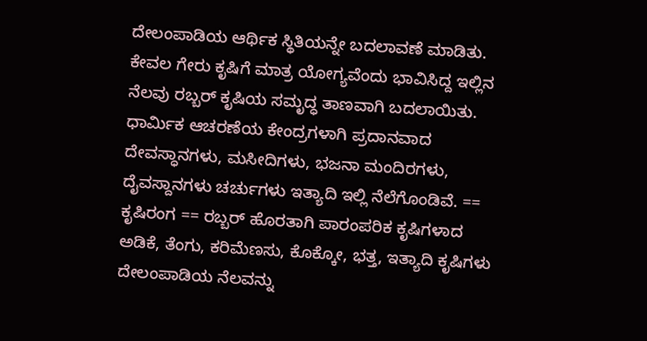ದೇಲಂಪಾಡಿಯ ಆರ್ಥಿಕ ಸ್ಥಿತಿಯನ್ನೇ ಬದಲಾವಣೆ ಮಾಡಿತು. ಕೇವಲ ಗೇರು ಕೃಷಿಗೆ ಮಾತ್ರ ಯೋಗ್ಯವೆಂದು ಭಾವಿಸಿದ್ದ ಇಲ್ಲಿನ ನೆಲವು ರಬ್ಬರ್ ಕೃಷಿಯ ಸಮೃದ್ಧ ತಾಣವಾಗಿ ಬದಲಾಯಿತು. ಧಾರ್ಮಿಕ ಆಚರಣೆಯ ಕೇಂದ್ರಗಳಾಗಿ ಪ್ರದಾನವಾದ ದೇವಸ್ಧಾನಗಳು, ಮಸೀದಿಗಳು, ಭಜನಾ ಮಂದಿರಗಳು, ದೈವಸ್ದಾನಗಳು ಚರ್ಚುಗಳು ಇತ್ಯಾದಿ ಇಲ್ಲಿ ನೆಲೆಗೊಂಡಿವೆ. == ಕೃಷಿರಂಗ == ರಬ್ಬರ್ ಹೊರತಾಗಿ ಪಾರಂಪರಿಕ ಕೃಷಿಗಳಾದ ಅಡಿಕೆ, ತೆಂಗು, ಕರಿಮೆಣಸು, ಕೊಕ್ಕೋ, ಭತ್ತ, ಇತ್ಯಾದಿ ಕೃಷಿಗಳು ದೇಲಂಪಾಡಿಯ ನೆಲವನ್ನು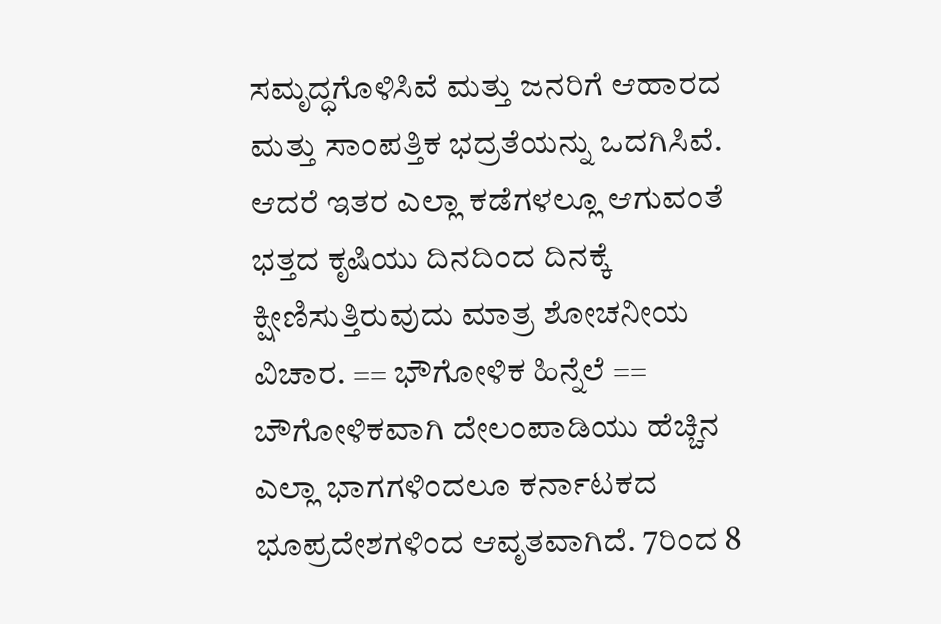ಸಮೃದ್ಧಗೊಳಿಸಿವೆ ಮತ್ತು ಜನರಿಗೆ ಆಹಾರದ ಮತ್ತು ಸಾಂಪತ್ತಿಕ ಭದ್ರತೆಯನ್ನು ಒದಗಿಸಿವೆ. ಆದರೆ ಇತರ ಎಲ್ಲಾ ಕಡೆಗಳಲ್ಲೂ ಆಗುವಂತೆ ಭತ್ತದ ಕೃಷಿಯು ದಿನದಿಂದ ದಿನಕ್ಕೆ ಕ್ಷೀಣಿಸುತ್ತಿರುವುದು ಮಾತ್ರ ಶೋಚನೀಯ ವಿಚಾರ. == ಭೌಗೋಳಿಕ ಹಿನ್ನೆಲೆ == ಬೌಗೋಳಿಕವಾಗಿ ದೇಲಂಪಾಡಿಯು ಹೆಚ್ಚಿನ ಎಲ್ಲಾ ಭಾಗಗಳಿಂದಲೂ ಕರ್ನಾಟಕದ ಭೂಪ್ರದೇಶಗಳಿಂದ ಆವೃತವಾಗಿದೆ. 7ರಿಂದ 8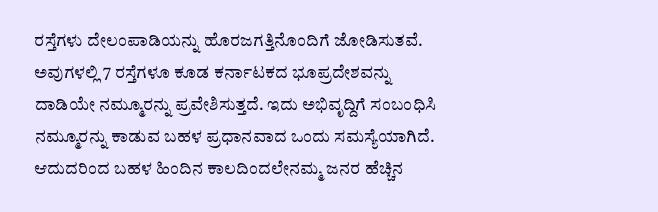ರಸ್ತೆಗಳು ದೇಲಂಪಾಡಿಯನ್ನು ಹೊರಜಗತ್ತಿನೊಂದಿಗೆ ಜೋಡಿಸುತವೆ. ಅವುಗಳಲ್ಲಿ 7 ರಸ್ತೆಗಳೂ ಕೂಡ ಕರ್ನಾಟಕದ ಭೂಪ್ರದೇಶವನ್ನು ದಾಡಿಯೇ ನಮ್ಮೂರನ್ನು ಪ್ರವೇಶಿಸುತ್ತದೆ. ಇದು ಅಭಿವೃದ್ದಿಗೆ ಸಂಬಂಧಿಸಿ ನಮ್ಮೂರನ್ನು ಕಾಡುವ ಬಹಳ ಪ್ರಧಾನವಾದ ಒಂದು ಸಮಸ್ಯೆಯಾಗಿದೆ. ಆದುದರಿಂದ ಬಹಳ ಹಿಂದಿನ ಕಾಲದಿಂದಲೇನಮ್ಮ ಜನರ ಹೆಚ್ಚಿನ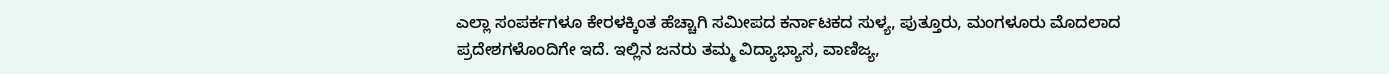ಎಲ್ಲಾ ಸಂಪರ್ಕಗಳೂ ಕೇರಳಕ್ಕಿಂತ ಹೆಚ್ಚಾಗಿ ಸಮೀಪದ ಕರ್ನಾಟಕದ ಸುಳ್ಯ, ಪುತ್ತೂರು, ಮಂಗಳೂರು ಮೊದಲಾದ ಪ್ರದೇಶಗಳೊಂದಿಗೇ ಇದೆ. ಇಲ್ಲಿನ ಜನರು ತಮ್ಮ ವಿದ್ಯಾಭ್ಯಾಸ, ವಾಣಿಜ್ಯ,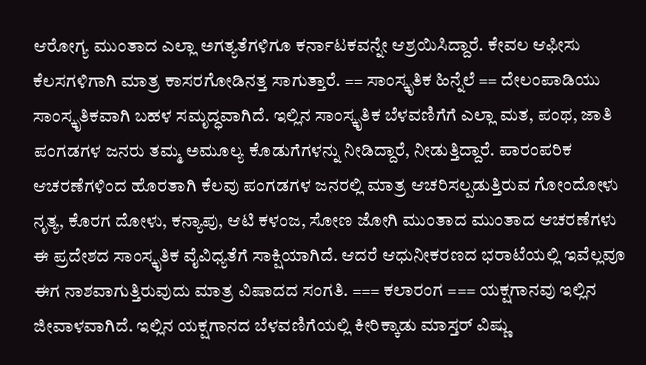ಆರೋಗ್ಯ ಮುಂತಾದ ಎಲ್ಲಾ ಅಗತ್ಯತೆಗಳಿಗೂ ಕರ್ನಾಟಕವನ್ನೇ ಆಶ್ರಯಿಸಿದ್ದಾರೆ. ಕೇವಲ ಆಫೀಸು ಕೆಲಸಗಳಿಗಾಗಿ ಮಾತ್ರ ಕಾಸರಗೋಡಿನತ್ತ ಸಾಗುತ್ತಾರೆ. == ಸಾಂಸ್ಕೃತಿಕ ಹಿನ್ನೆಲೆ == ದೇಲಂಪಾಡಿಯು ಸಾಂಸ್ಕೃತಿಕವಾಗಿ ಬಹಳ ಸಮೃದ್ಧವಾಗಿದೆ. ಇಲ್ಲಿನ ಸಾಂಸ್ಕೃತಿಕ ಬೆಳವಣಿಗೆಗೆ ಎಲ್ಲಾ ಮತ, ಪಂಥ, ಜಾತಿ ಪಂಗಡಗಳ ಜನರು ತಮ್ಮ ಅಮೂಲ್ಯ ಕೊಡುಗೆಗಳನ್ನು ನೀಡಿದ್ದಾರೆ, ನೀಡುತ್ತಿದ್ದಾರೆ. ಪಾರಂಪರಿಕ ಆಚರಣೆಗಳಿಂದ ಹೊರತಾಗಿ ಕೆಲವು ಪಂಗಡಗಳ ಜನರಲ್ಲಿ ಮಾತ್ರ ಆಚರಿಸಲ್ಪಡುತ್ತಿರುವ ಗೋಂದೋಳು ನೃತ್ಯ, ಕೊರಗ ದೋಳು, ಕನ್ಯಾಪು, ಆಟಿ ಕಳಂಜ, ಸೋಣ ಜೋಗಿ ಮುಂತಾದ ಮುಂತಾದ ಆಚರಣೆಗಳು ಈ ಪ್ರದೇಶದ ಸಾಂಸ್ಕೃತಿಕ ವೈವಿಧ್ಯತೆಗೆ ಸಾಕ್ಷಿಯಾಗಿದೆ. ಆದರೆ ಆಧುನೀಕರಣದ ಭರಾಟೆಯಲ್ಲಿ ಇವೆಲ್ಲವೂ ಈಗ ನಾಶವಾಗುತ್ತಿರುವುದು ಮಾತ್ರ ವಿಷಾದದ ಸಂಗತಿ. === ಕಲಾರಂಗ === ಯಕ್ಷಗಾನವು ಇಲ್ಲಿನ ಜೀವಾಳವಾಗಿದೆ. ಇಲ್ಲಿನ ಯಕ್ಷಗಾನದ ಬೆಳವಣಿಗೆಯಲ್ಲಿ ಕೀರಿಕ್ಕಾಡು ಮಾಸ್ತರ್ ವಿಷ್ಣು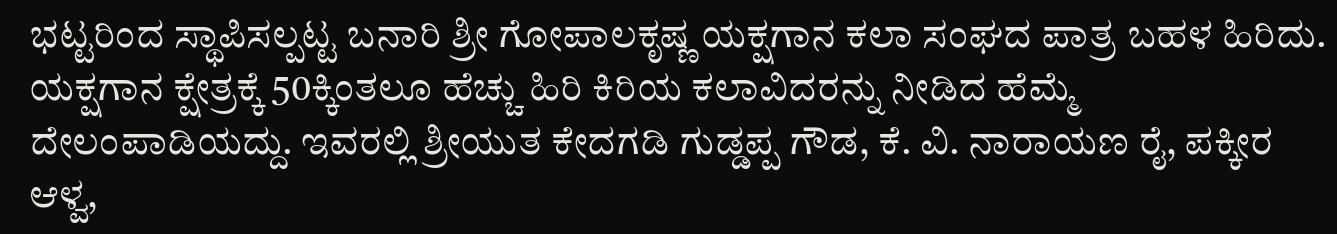ಭಟ್ಟರಿಂದ ಸ್ಥಾಪಿಸಲ್ಪಟ್ಟ ಬನಾರಿ ಶ್ರೀ ಗೋಪಾಲಕೃಷ್ಣ ಯಕ್ಷಗಾನ ಕಲಾ ಸಂಘದ ಪಾತ್ರ ಬಹಳ ಹಿರಿದು. ಯಕ್ಷಗಾನ ಕ್ಷೇತ್ರಕ್ಕೆ 50ಕ್ಕಿಂತಲೂ ಹೆಚ್ಚು ಹಿರಿ ಕಿರಿಯ ಕಲಾವಿದರನ್ನು ನೀಡಿದ ಹೆಮ್ಮೆ ದೇಲಂಪಾಡಿಯದ್ದು. ಇವರಲ್ಲಿ ಶ್ರೀಯುತ ಕೇದಗಡಿ ಗುಡ್ಡಪ್ಪ ಗೌಡ, ಕೆ. ವಿ. ನಾರಾಯಣ ರೈ, ಪಕ್ಕೀರ ಆಳ್ವ,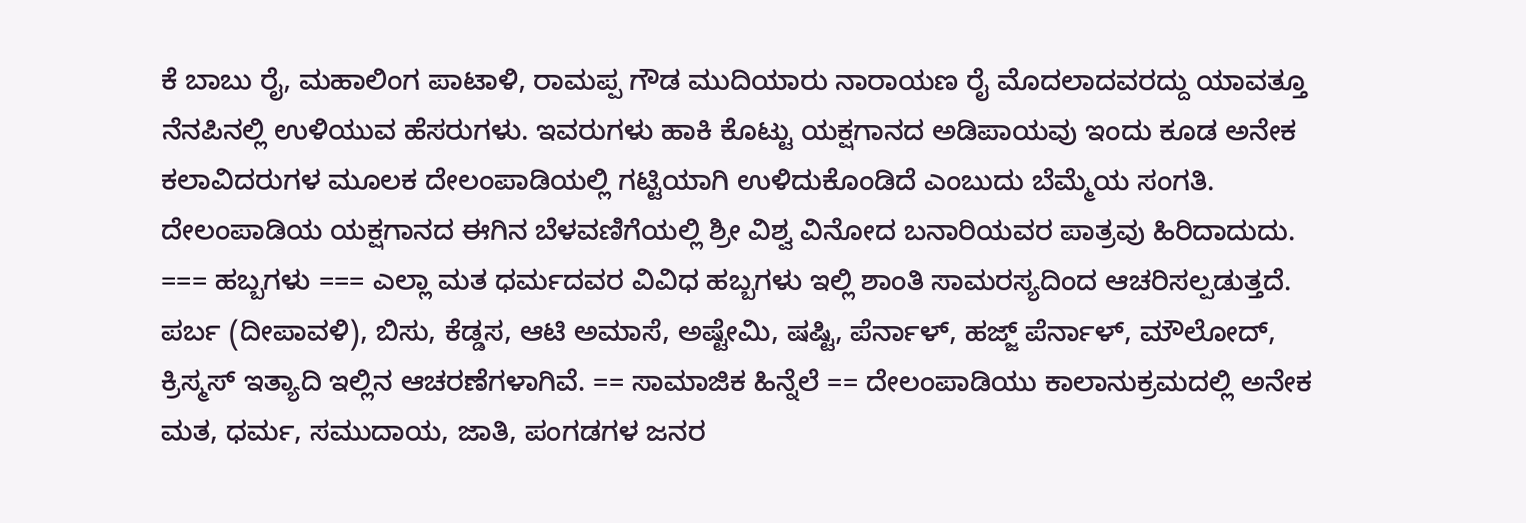ಕೆ ಬಾಬು ರೈ, ಮಹಾಲಿಂಗ ಪಾಟಾಳಿ, ರಾಮಪ್ಪ ಗೌಡ ಮುದಿಯಾರು ನಾರಾಯಣ ರೈ ಮೊದಲಾದವರದ್ದು ಯಾವತ್ತೂ ನೆನಪಿನಲ್ಲಿ ಉಳಿಯುವ ಹೆಸರುಗಳು. ಇವರುಗಳು ಹಾಕಿ ಕೊಟ್ಟು ಯಕ್ಷಗಾನದ ಅಡಿಪಾಯವು ಇಂದು ಕೂಡ ಅನೇಕ ಕಲಾವಿದರುಗಳ ಮೂಲಕ ದೇಲಂಪಾಡಿಯಲ್ಲಿ ಗಟ್ಟಿಯಾಗಿ ಉಳಿದುಕೊಂಡಿದೆ ಎಂಬುದು ಬೆಮ್ಮೆಯ ಸಂಗತಿ. ದೇಲಂಪಾಡಿಯ ಯಕ್ಷಗಾನದ ಈಗಿನ ಬೆಳವಣಿಗೆಯಲ್ಲಿ ಶ್ರೀ ವಿಶ್ವ ವಿನೋದ ಬನಾರಿಯವರ ಪಾತ್ರವು ಹಿರಿದಾದುದು. === ಹಬ್ಬಗಳು === ಎಲ್ಲಾ ಮತ ಧರ್ಮದವರ ವಿವಿಧ ಹಬ್ಬಗಳು ಇಲ್ಲಿ ಶಾಂತಿ ಸಾಮರಸ್ಯದಿಂದ ಆಚರಿಸಲ್ಪಡುತ್ತದೆ. ಪರ್ಬ (ದೀಪಾವಳಿ), ಬಿಸು, ಕೆಡ್ಡಸ, ಆಟಿ ಅಮಾಸೆ, ಅಷ್ಟೇಮಿ, ಷಷ್ಟಿ, ಪೆರ್ನಾಳ್, ಹಜ್ಜ್ ಪೆರ್ನಾಳ್, ಮೌಲೋದ್, ಕ್ರಿಸ್ಮಸ್ ಇತ್ಯಾದಿ ಇಲ್ಲಿನ ಆಚರಣೆಗಳಾಗಿವೆ. == ಸಾಮಾಜಿಕ ಹಿನ್ನೆಲೆ == ದೇಲಂಪಾಡಿಯು ಕಾಲಾನುಕ್ರಮದಲ್ಲಿ ಅನೇಕ ಮತ, ಧರ್ಮ, ಸಮುದಾಯ, ಜಾತಿ, ಪಂಗಡಗಳ ಜನರ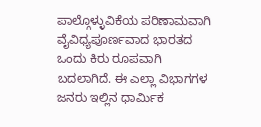ಪಾಲ್ಗೊಳ್ಳುವಿಕೆಯ ಪರಿಣಾಮವಾಗಿ ವೈವಿಧ್ಯಪೂರ್ಣವಾದ ಭಾರತದ ಒಂದು ಕಿರು ರೂಪವಾಗಿ ಬದಲಾಗಿದೆ. ಈ ಎಲ್ಲಾ ವಿಭಾಗಗಳ ಜನರು ಇಲ್ಲಿನ ಧಾರ್ಮಿಕ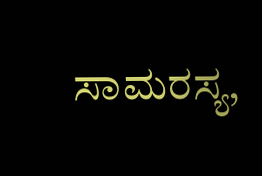ಸಾಮರಸ್ಯ,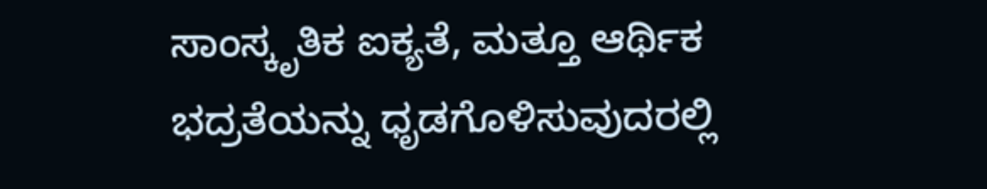ಸಾಂಸ್ಕೃತಿಕ ಐಕ್ಯತೆ, ಮತ್ತೂ ಆರ್ಥಿಕ ಭದ್ರತೆಯನ್ನು ಧೃಡಗೊಳಿಸುವುದರಲ್ಲಿ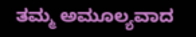ತಮ್ಮ ಅಮೂಲ್ಯವಾದ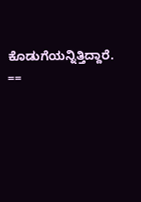ಕೊಡುಗೆಯನ್ನಿತ್ತಿದ್ದಾರೆ. ==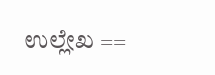ಉಲ್ಲೇಖ ==